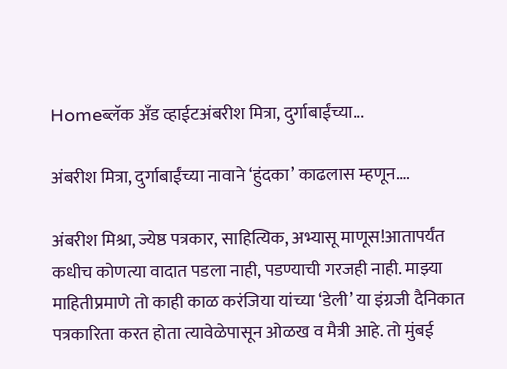Homeब्लॅक अँड व्हाईटअंबरीश मित्रा, दुर्गाबाईंच्या...

अंबरीश मित्रा, दुर्गाबाईंच्या नावाने ‘हुंदका’ काढलास म्हणून….

अंबरीश मिश्रा, ज्येष्ठ पत्रकार, साहित्यिक, अभ्यासू माणूस!आतापर्यंत कधीच कोणत्या वादात पडला नाही, पडण्याची गरजही नाही. माझ्या माहितीप्रमाणे तो काही काळ करंजिया यांच्या ‘डेली’ या इंग्रजी दैनिकात पत्रकारिता करत होता त्यावेळेपासून ओळख व मैत्री आहे. तो मुंबई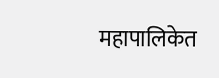महापालिकेत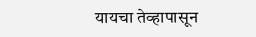यायचा तेव्हापासून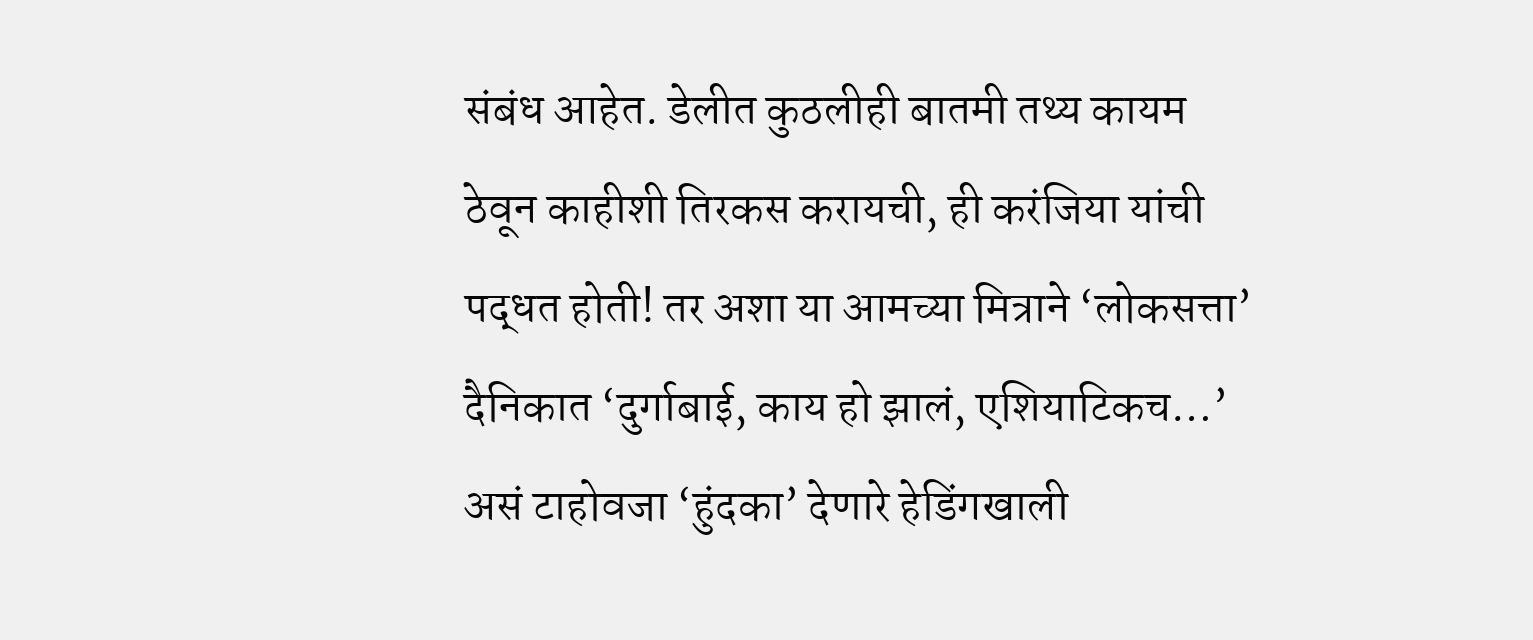संबंध आहेत. डेलीत कुठलीही बातमी तथ्य कायम ठेवून काहीशी तिरकस करायची, ही करंजिया यांची पद्धत होती! तर अशा या आमच्या मित्राने ‘लोकसत्ता’ दैनिकात ‘दुर्गाबाई, काय हो झालं, एशियाटिकच…’ असं टाहोवजा ‘हुंदका’ देणारे हेडिंगखाली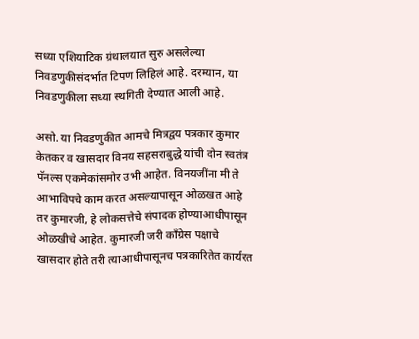सध्या एशियाटिक ग्रंथालयात सुरु असलेल्या निवडणुकीसंदर्भात टिपण लिहिलं आहे. दरम्यान, या निवडणुकीला सध्या स्थगिती देण्यात आली आहे.

असो. या निवडणुकीत आमचे मित्रद्वय पत्रकार कुमार केतकर व खासदार विनय सहसराबुद्धे यांची दोन स्वतंत्र पॅनल्स एकमेकांसमोर उभी आहेत. विनयजींना मी ते आभाविपचे काम करत असल्यापासून ओळखत आहे तर कुमारजी, हे लोकसत्तेचे संपादक होण्याआधीपासून ओळखीचे आहेत. कुमारजी जरी काँग्रेस पक्षाचे खासदार होते तरी त्याआधीपासूनच पत्रकारितेत कार्यरत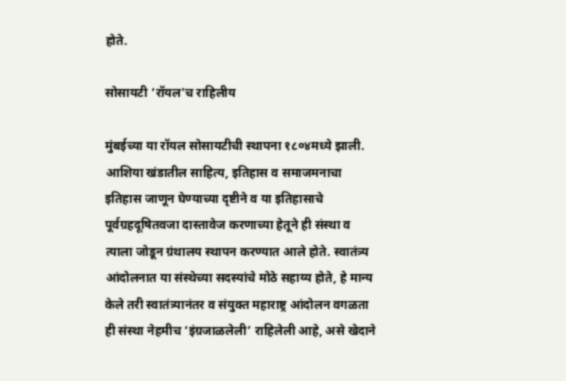होते.

सोसायटी ‘रॉयल’च राहिलीय

मुंबईच्या या रॉयल सोसायटीची स्थापना १८०४मध्ये झाली. आशिया खंडातील साहित्य, इतिहास व समाजमनाचा इतिहास जाणून घेण्याच्या दृष्टीने व या इतिहासाचे पूर्वग्रहदूषितवजा दास्तावेज करणाच्या हेतूने ही संस्था व त्याला जोडून ग्रंथालय स्थापन करण्यात आले होते. स्वातंत्र्य आंदोलनात या संस्थेच्या सदस्यांचे मोठे सहाय्य होते, हे मान्य केले तरी स्वातंत्र्यानंतर व संयुक्त महाराष्ट्र आंदोलन वगळता ही संस्था नेहमीच ‘इंग्रजाळलेली’ राहिलेली आहे, असे खेदाने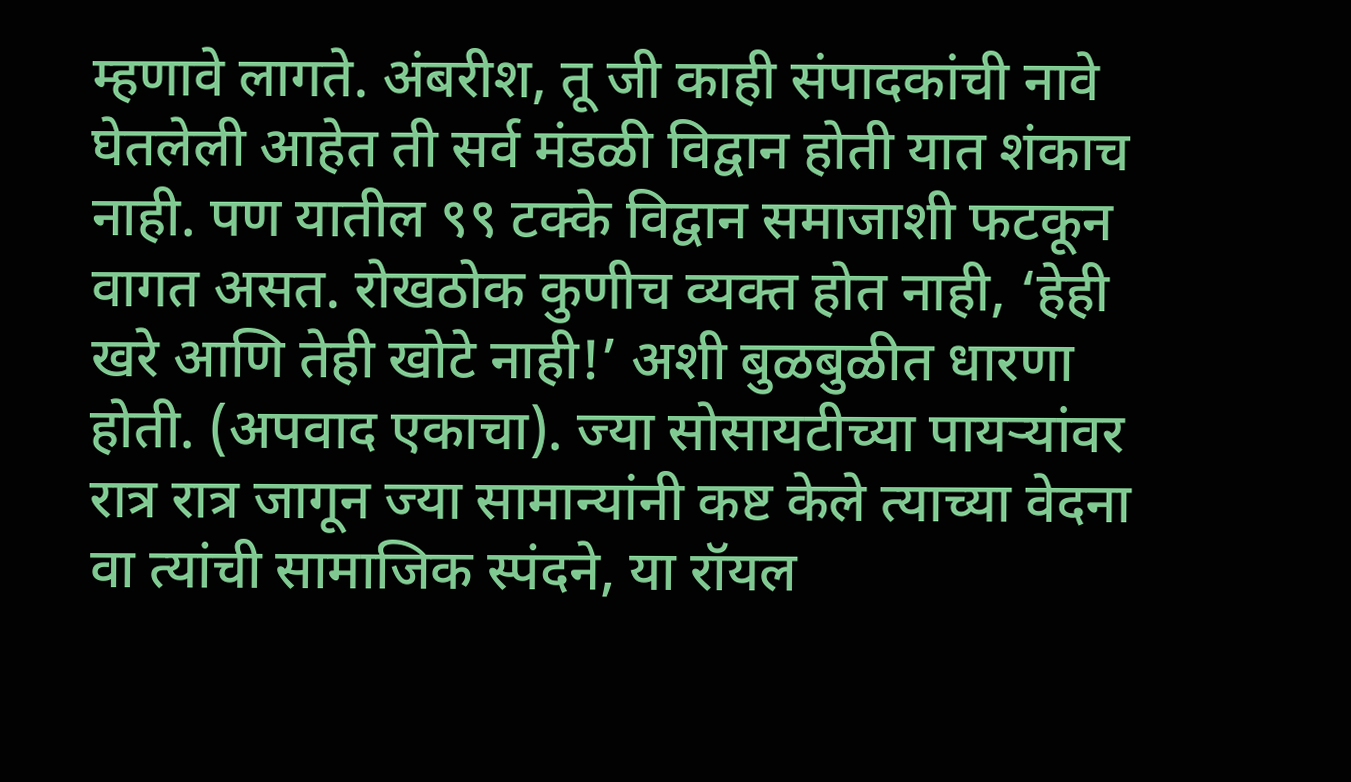म्हणावे लागते. अंबरीश, तू जी काही संपादकांची नावे घेतलेली आहेत ती सर्व मंडळी विद्वान होती यात शंकाच नाही. पण यातील ९९ टक्के विद्वान समाजाशी फटकून वागत असत. रोखठोक कुणीच व्यक्त होत नाही, ‘हेही खरे आणि तेही खोटे नाही!’ अशी बुळबुळीत धारणा होती. (अपवाद एकाचा). ज्या सोसायटीच्या पायऱ्यांवर रात्र रात्र जागून ज्या सामान्यांनी कष्ट केले त्याच्या वेदना वा त्यांची सामाजिक स्पंदने, या रॉयल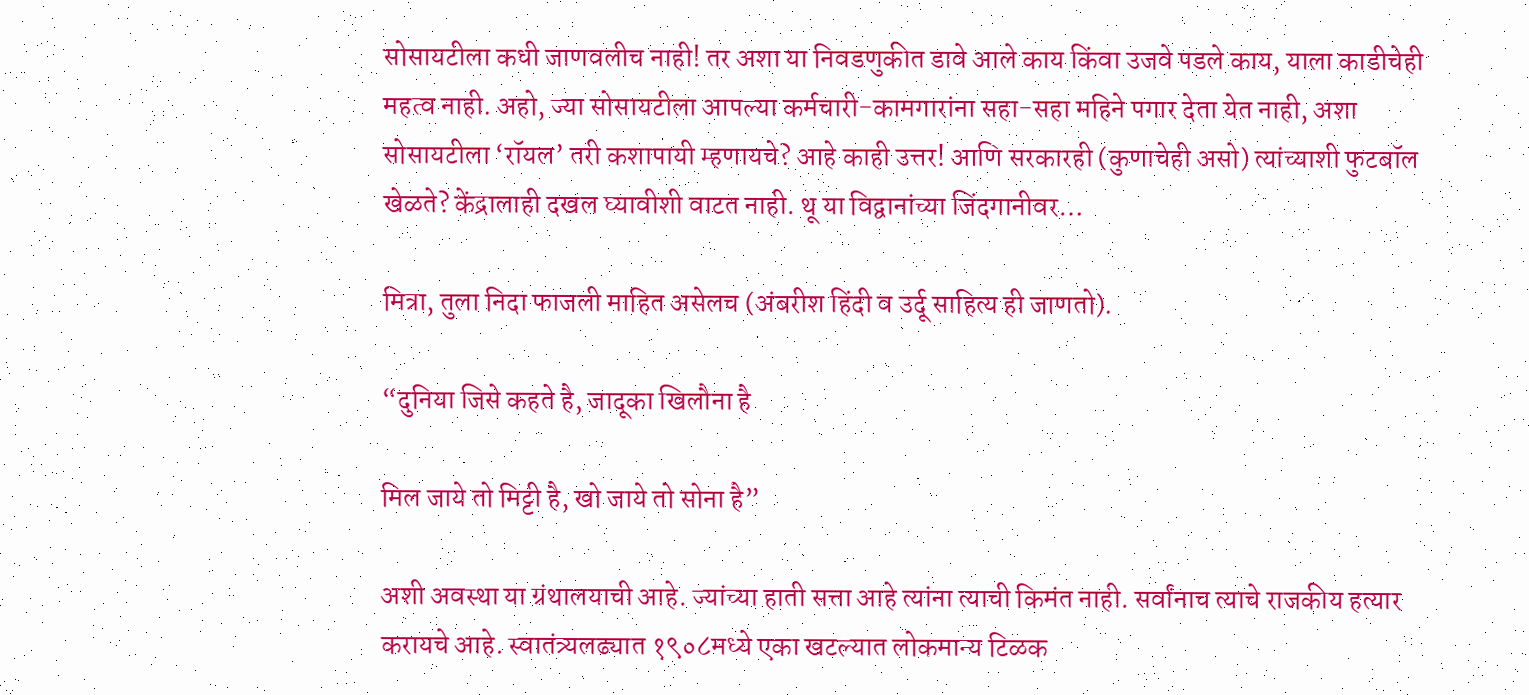सोसायटीला कधी जाणवलीच नाही! तर अशा या निवडणुकीत डावे आले काय किंवा उजवे पडले काय, याला काडीचेही महत्व नाही. अहो, ज्या सोसायटीला आपल्या कर्मचारी-कामगारांना सहा-सहा महिने पगार देता येत नाही, अशा सोसायटीला ‘रॉयल’ तरी कशापायी म्हणायचे? आहे काही उत्तर! आणि सरकारही (कुणाचेही असो) त्यांच्याशी फुटबॉल खेळते? केंद्रालाही दखल घ्यावीशी वाटत नाही. थू या विद्वानांच्या जिंदगानीवर…

मित्रा, तुला निदा फाजली माहित असेलच (अंबरीश हिंदी व उर्दू साहित्य ही जाणतो).

“दुनिया जिसे कहते है, जादूका खिलौना है

मिल जाये तो मिट्टी है, खो जाये तो सोना है”

अशी अवस्था या ग्रंथालयाची आहे. ज्यांच्या हाती सत्ता आहे त्यांना त्याची किमंत नाही. सर्वांनाच त्याचे राजकीय हत्यार करायचे आहे. स्वातंत्र्यलढ्यात १९०८मध्ये एका खटल्यात लोकमान्य टिळक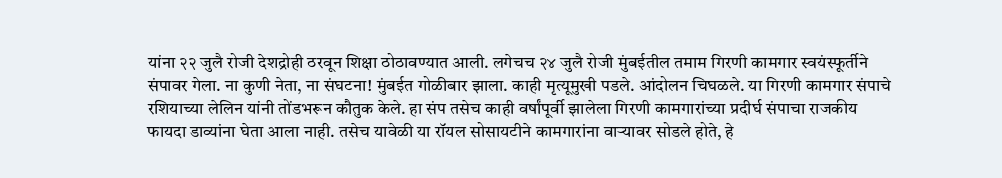यांना २२ जुलै रोजी देशद्रोही ठरवून शिक्षा ठोठावण्यात आली. लगेचच २४ जुलै रोजी मुंबईतील तमाम गिरणी कामगार स्वयंस्फूर्तीने संपावर गेला. ना कुणी नेता, ना संघटना! मुंबईत गोळीबार झाला. काही मृत्यूमुखी पडले. आंदोलन चिघळले. या गिरणी कामगार संपाचे रशियाच्या लेलिन यांनी तोंडभरून कौतुक केले. हा संप तसेच काही वर्षांपूर्वी झालेला गिरणी कामगारांच्या प्रदीर्घ संपाचा राजकीय फायदा डाव्यांना घेता आला नाही. तसेच यावेळी या रॉयल सोसायटीने कामगारांना वाऱ्यावर सोडले होते, हे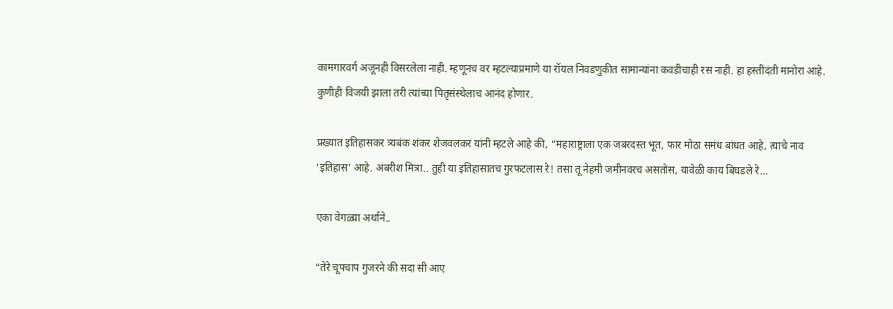कामगारवर्ग अजूनही विसरलेला नाही. म्हणूनच वर म्हटल्याप्रमाणे या रॉयल निवडणुकीत सामान्यांना कवडीचाही रस नाही. हा हस्तींदंती मानोरा आहे. कुणीही विजयी झाला तरी त्यांच्या पितृसंस्थेलाच आनंद होणार.

प्रख्यात इतिहासकर त्र्यबंक शंकर शेजवलकर यांनी म्हटले आहे की, “महाराष्ट्राला एक जबरदस्त भूत, फार मोठा समंध बांधत आहे, त्याचे नाव ‘इतिहास’ आहे. अंबरीश मित्रा.. तुही या इतिहासातच गुरफटलास रे! तसा तू नेहमी जमीनवरच असतोस, यावेळी काय बिघडले रे…

एका वेगळ्या अर्थाने..

“तेरे चूपचाप गुजरने की सदा सी आए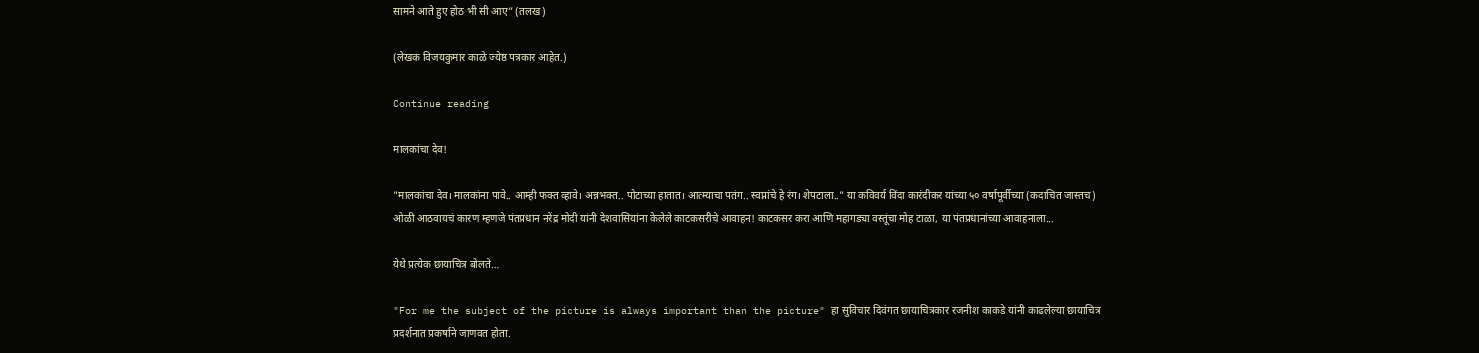सामने आते हुए होठ भी सी आए” (तलख)

(लेखक विजयकुमार काळे ज्येष्ठ पत्रकार आहेत.)

Continue reading

मालकांचा देव!

"मालकांचा देव। मालकांना पावे.. आम्ही फक्त व्हावे। अन्नभक्त.. पोटाच्या हातात। आत्म्याचा पतंग.. स्वप्नांचे हे रंग। शेपटाला.." या कविवर्य विंदा कारंदीकर यांच्या ५० वर्षापूर्वीच्या (कदाचित जास्तच) ओळी आठवायचं कारण म्हणजे पंतप्रधान नरेंद्र मोदी यांनी देशवासियांना केलेले काटकसरीचे आवाहन! काटकसर करा आणि महागड्या वस्तूंचा मोह टाळा, या पंतप्रधानांच्या आवाहनाला...

येथे प्रत्येक छायाचित्र बोलते…

"For me the subject of the picture is always important than the picture" हा सुविचार दिवंगत छायाचित्रकार रजनीश काकडे यांनी काढलेल्या छायाचित्र प्रदर्शनात प्रकर्षाने जाणवत होता.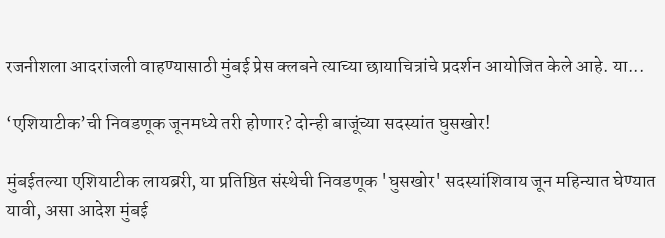रजनीशला आदरांजली वाहण्यासाठी मुंबई प्रेस क्लबने त्याच्या छायाचित्रांचे प्रदर्शन आयोजित केले आहे. या...

‘एशियाटीक’ची निवडणूक जूनमध्ये तरी होणार? दोन्ही बाजूंच्या सदस्यांत घुसखोर!

मुंबईतल्या एशियाटीक लायब्ररी, या प्रतिष्ठित संस्थेची निवडणूक 'घुसखोर' सदस्यांशिवाय जून महिन्यात घेण्यात यावी, असा आदेश मुंबई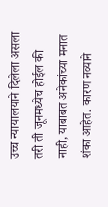उच्च न्यायालयाने दिलेला असला तरी ती जूनमध्येच होईल की नाही, याबाबत अनेकांच्या मनात शंका आहेत. कारण नव्याने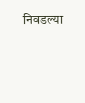निवडल्या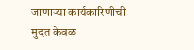जाणाऱ्या कार्यकारिणीची मुदत केवळ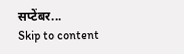सप्टेंबर...
Skip to content